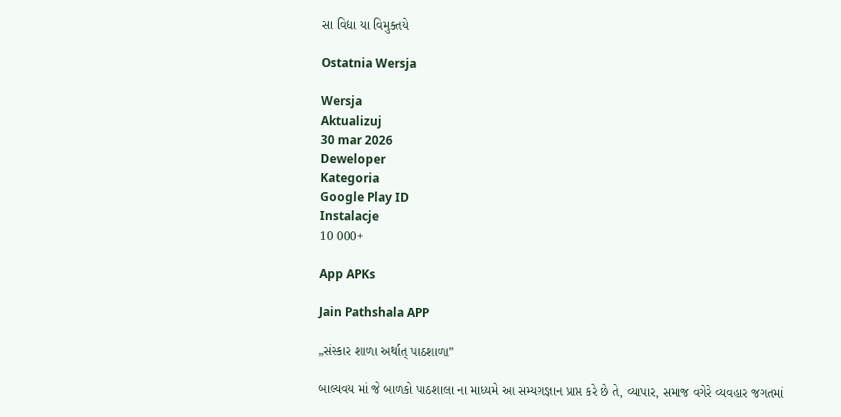સા વિદ્યા યા વિમુક્તયે

Ostatnia Wersja

Wersja
Aktualizuj
30 mar 2026
Deweloper
Kategoria
Google Play ID
Instalacje
10 000+

App APKs

Jain Pathshala APP

„સંસ્કાર શાળા અર્થાત્ પાઠશાળા”

બાલ્યવય માં જે બાળકો પાઠશાલા ના માધ્યમે આ સમ્યગ઼જ્ઞાન પ્રાપ્ત કરે છે તે, વ્યાપાર, સમાજ વગેરે વ્યવહાર જગતમાં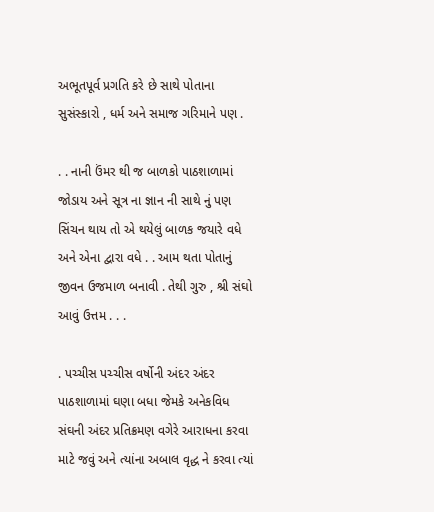અભૂતપૂર્વ પ્રગતિ કરે છે સાથે પોતાના સુસંસ્કારો , ધર્મ અને સમાજ ગરિમાને પણ .

. . નાની ઉંમર થી જ બાળકો પાઠશાળામાં જોડાય અને સૂત્ર ના જ્ઞાન ની સાથે નું પણ સિંચન થાય તો એ થયેલું બાળક જયારે વધે અને એના દ્વારા વધે . . આમ થતા પોતાનું જીવન ઉજમાળ બનાવી . તેથી ગુરુ , શ્રી સંઘો આવું ઉત્તમ . . .

. પચ્ચીસ પચ્ચીસ વર્ષોની અંદર અંદર પાઠશાળામાં ઘણા બધા જેમકે અનેકવિધ સંઘની અંદર પ્રતિક્રમણ વગેરે આરાધના કરવા માટે જવું અને ત્યાંના અબાલ વૃદ્ધ ને કરવા ત્યાં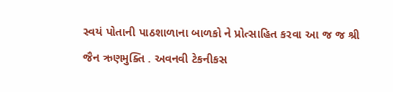સ્વયં પોતાની પાઠશાળાના બાળકો ને પ્રોત્સાહિત કરવા આ જ જ શ્રી જૈન ઋણમુક્તિ . અવનવી ટેકનીકસ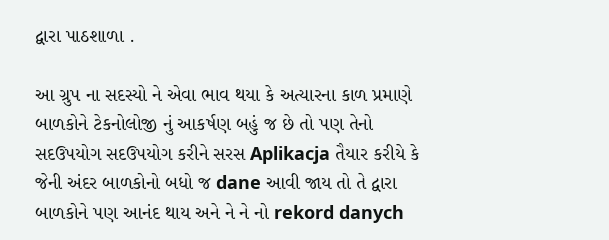દ્વારા પાઠશાળા .

આ ગ્રુપ ના સદસ્યો ને એવા ભાવ થયા કે અત્યારના કાળ પ્રમાણે બાળકોને ટેકનોલોજી નું આકર્ષણ બહું જ છે તો પણ તેનો સદઉપયોગ સદઉપયોગ કરીને સરસ Aplikacja તૈયાર કરીયે કે જેની અંદર બાળકોનો બધો જ dane આવી જાય તો તે દ્વારા બાળકોને પણ આનંદ થાય અને ને ને નો rekord danych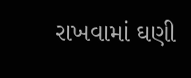રાખવામાં ઘણી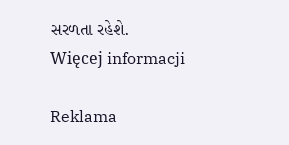સરળતા રહેશે.
Więcej informacji

Reklama